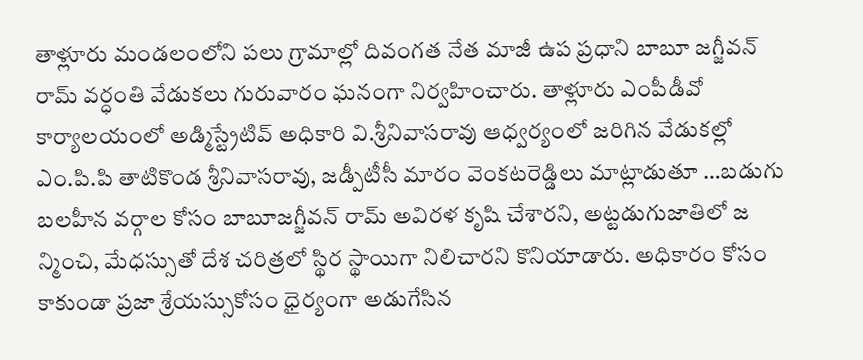తాళ్లూరు మండలంలోని పలు గ్రామాల్లో దివంగత నేత మాజీ ఉప ప్రధాని బాబూ జగ్జీవన్ రామ్ వర్ధంతి వేడుకలు గురువారం ఘనంగా నిర్వహించారు. తాళ్లూరు ఎంపీడీవో కార్యాలయంలో అడ్మిస్ట్రేటివ్ అధికారి వి.శ్రీనివాసరావు ఆధ్వర్యంలో జరిగిన వేడుకల్లో ఎం.పి.పి తాటికొండ శ్రీనివాసరావు, జడ్పీటీసీ మారం వెంకటరెడ్డిలు మాట్లాడుతూ …బడుగు బలహీన వర్గాల కోసం బాబూజగ్జీవన్ రామ్ అవిరళ కృషి చేశారని, అట్టడుగుజాతిలో జ న్మించి, మేధస్సుతో దేశ చరిత్రలో స్థిర స్థాయిగా నిలిచారని కొనియాడారు. అధికారం కోసం కాకుండా ప్రజా శ్రేయస్సుకోసం ధైర్యంగా అడుగేసిన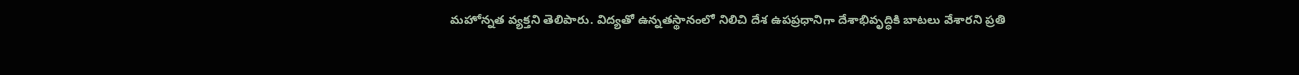మహోన్నత వ్యక్తని తెలిపారు. విద్యతో ఉన్నతస్థానంలో నిలిచి దేశ ఉపప్రధానిగా దేశాభివృద్ధికి బాటలు వేశారని ప్రతి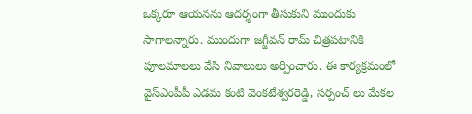ఒక్కరూ ఆయనను ఆదర్శంగా తీసుకుని ముందుకు సాగాలన్నారు. ముందుగా జగ్జీవన్ రామ్ చిత్రపటానికి పూలమాలలు వేసి నివాలులు అర్పించారు. ఈ కార్యక్రమంలో వైస్ఎంపీపీ ఎడమ కంటి వెంకటేశ్వరరెడ్డి, సర్పంచ్ లు మేకల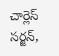చార్లెస్ సర్జన్,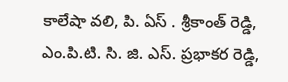కాలేషా వలి, పి. ఏస్ . శ్రీకాంత్ రెడ్డి, ఎం.పి.టి. సి. జి. ఎస్. ప్రభాకర రెడ్డి,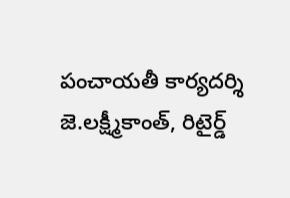పంచాయతీ కార్యదర్శి జె.లక్ష్మీకాంత్, రిటైర్డ్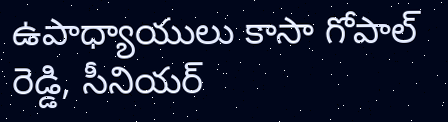ఉపాధ్యాయులు కాసా గోపాల్ రెడ్డి, సీనియర్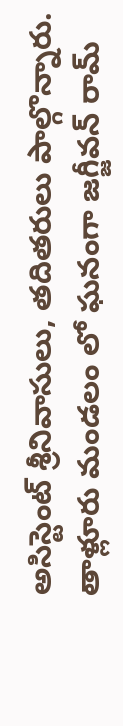అసిస్టెంట్ శ్రీనివాసులు, తదితరులు పాల్గొన్నారు.
తాళ్లూరు మండలం లో ఘనంగా జగ్జీవన్ రామ్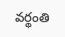వర్థంతి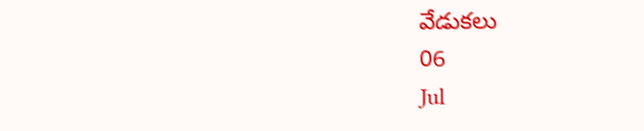వేడుకలు
06
Jul